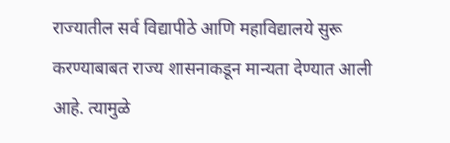राज्यातील सर्व विद्यापीठे आणि महाविद्यालये सुरू करण्याबाबत राज्य शासनाकडून मान्यता देण्यात आली आहे. त्यामुळे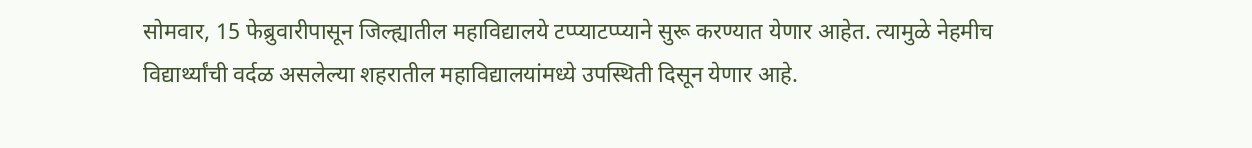सोमवार, 15 फेब्रुवारीपासून जिल्ह्यातील महाविद्यालये टप्प्याटप्प्याने सुरू करण्यात येणार आहेत. त्यामुळे नेहमीच विद्यार्थ्यांची वर्दळ असलेल्या शहरातील महाविद्यालयांमध्ये उपस्थिती दिसून येणार आहे.